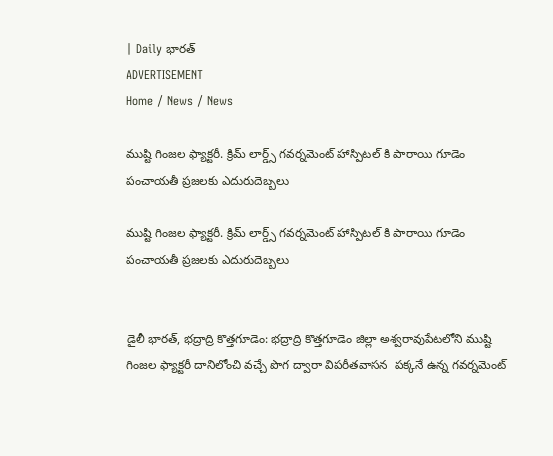| Daily భారత్
ADVERTISEMENT
Home / News / News

ముష్టి గింజల ఫ్యాక్టరీ. క్రిమ్ లార్డ్స్ గవర్నమెంట్ హాస్పిటల్ కి పారాయి గూడెం పంచాయతీ ప్రజలకు ఎదురుదెబ్బలు

ముష్టి గింజల ఫ్యాక్టరీ. క్రిమ్ లార్డ్స్ గవర్నమెంట్ హాస్పిటల్ కి పారాయి గూడెం పంచాయతీ ప్రజలకు ఎదురుదెబ్బలు


డైలీ భారత్, భద్రాద్రి కొత్తగూడెం: భద్రాద్రి కొత్తగూడెం జిల్లా అశ్వరావుపేటలోని ముష్టి గింజల ఫ్యాక్టరీ దానిలోంచి వచ్చే పొగ ద్వారా విపరీతవాసన  పక్కనే ఉన్న గవర్నమెంట్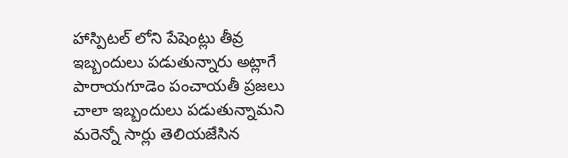హాస్పిటల్ లోని పేషెంట్లు తీవ్ర ఇబ్బందులు పడుతున్నారు అట్లాగే పారాయగూడెం పంచాయతీ ప్రజలు చాలా ఇబ్బందులు పడుతున్నామని మరెన్నో సార్లు తెలియజేసిన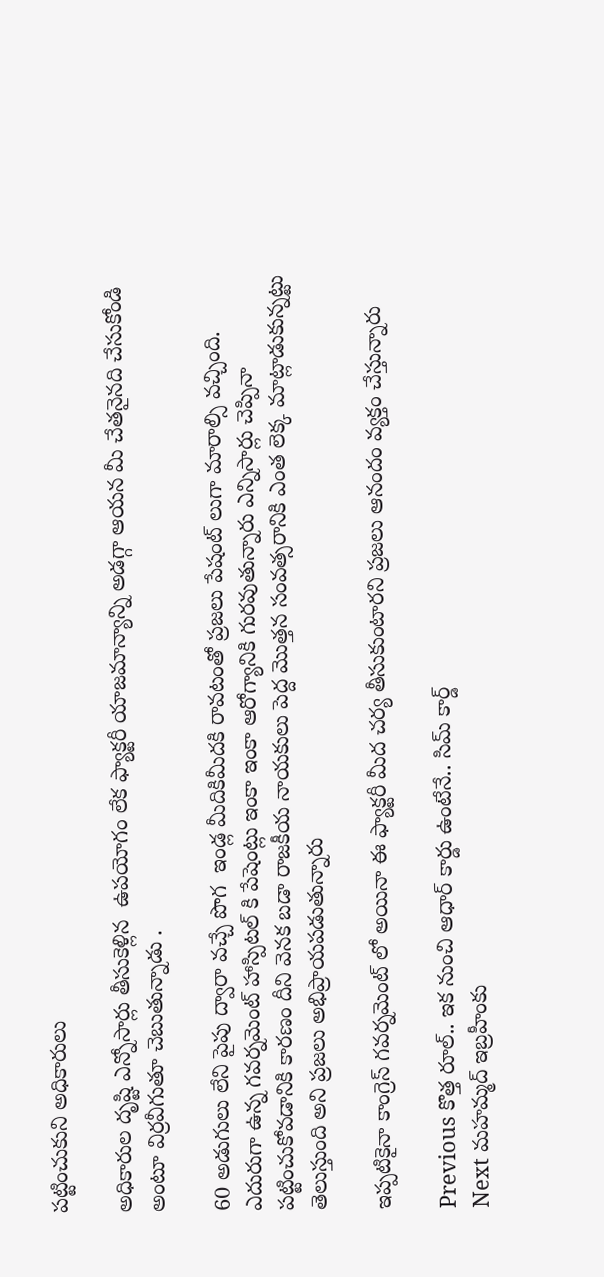పట్టించుకుని అధికారులు

అధికారుల దృష్టి ఎన్నోసార్లు తీసుకెళ్లిన  ఉపయోగం లేక ఫ్యాక్టరీ యాజమాన్యాన్ని అడగ్గా ఆయన మీ చేతనైనది చేసుకోండి అంటూ విర్రవీగుతూ చెబుతున్నాడు .

60 అడుగులు లేని పైపు ద్వారా వచ్చే పొగ  ఇండ్ల మీదికిమీదకి రావటంతో ప్రజలు పేషంట్ లుగా మారాల్సి వచ్చింది. ఎదురుగా ఉన్న గవర్నమెంట్ హాస్పిటల్ కి పేషెంట్లు ఇంకా ఇంకా ఆరోగ్యానికి గురవుతున్నారు ఎన్నిసార్లు చెప్పినా పట్టించుకోవడానికి కారణం దీని వెనక బడా రాజకీయ నాయకులు పెద్ద మొత్తన సంవత్సరానికి ఎంత లెక్క మాట్లాడుకున్నట్టు తెలుస్తుంది అని ప్రజలు అభిప్రాయపడుతున్నారు

ఇప్పటికైనా కాంగ్రెస్ గవర్నమెంట్ లో అయినా ఈ ఫ్యాక్టరీ మీద చర్య తీసుకుంటారని ప్రజలు ఆనందం వ్యక్తం చేస్తున్నారు

Previous కొత్త రూల్.. ఇక నుంచి ఆధార్ కార్డు ఉంటేనే.. సిమ్ కార్డ్
Next మహమ్మద్ ఇబ్రహీంకు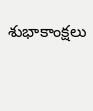శుభాకాంక్షలు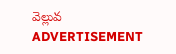వెల్లువ
ADVERTISEMENT